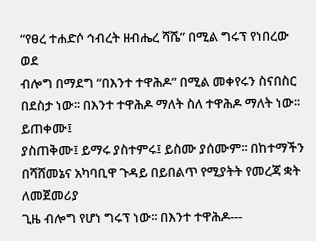“የፀረ ተሐድሶ ኅብረት ዘብሔረ ሻሼ” በሚል ግሩፕ የነበረው ወደ
ብሎግ በማደግ “በእንተ ተዋሕዶ” በሚል መቀየሩን ስናበስር በደስታ ነው፡፡ በእንተ ተዋሕዶ ማለት ስለ ተዋሕዶ ማለት ነው፡፡ ይጠቀሙ፤
ያስጠቅሙ፤ ይማሩ ያስተምሩ፤ ይስሙ ያሰሙም፡፡ በከተማችን በሻሸመኔና አካባቢዋ ጉዳይ በይበልጥ የሚያትት የመረጃ ቋት ለመጀመሪያ
ጊዜ ብሎግ የሆነ ግሩፕ ነው፡፡ በእንተ ተዋሕዶ---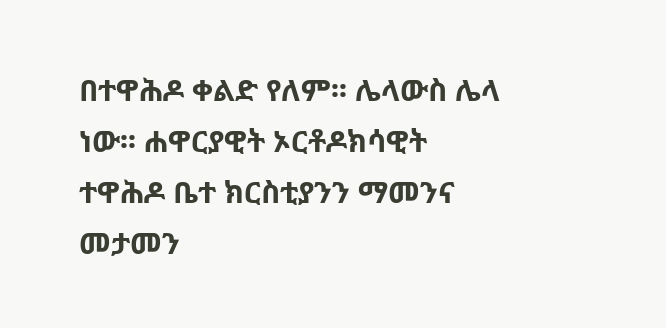በተዋሕዶ ቀልድ የለም፡፡ ሌላውስ ሌላ ነው፡፡ ሐዋርያዊት ኦርቶዶክሳዊት
ተዋሕዶ ቤተ ክርስቲያንን ማመንና መታመን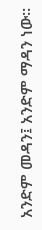አንድም መዳን፤ አንድም ማዳን ነው፡፡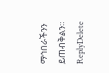ማኅበራችንን ይጠብቅልን።
ReplyDelete